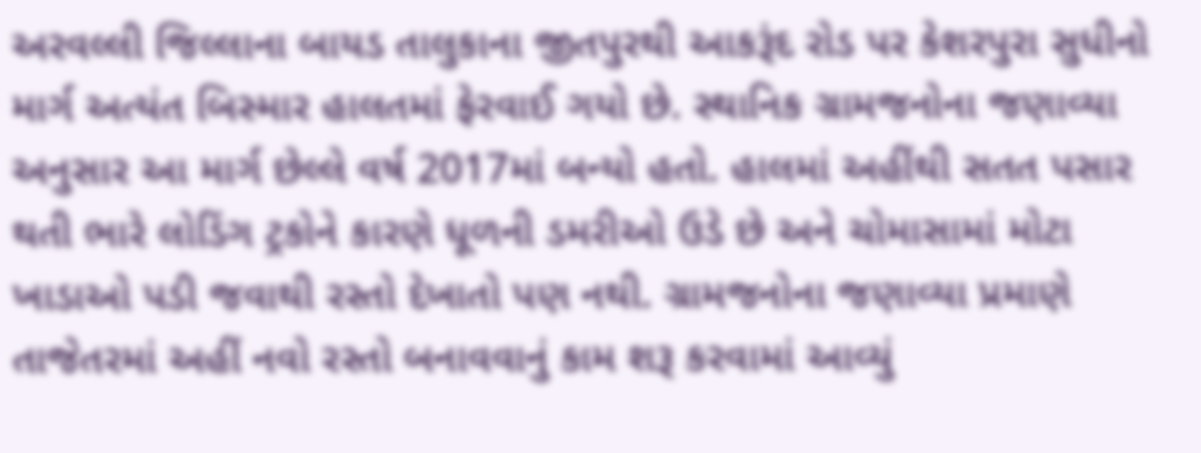અરવલ્લી જિલ્લાના બાયડ તાલુકાના જીતપુરથી આકરૂંદ રોડ પર કેશરપુરા સુધીનો માર્ગ અત્યંત બિસ્માર હાલતમાં ફેરવાઈ ગયો છે. સ્થાનિક ગ્રામજનોના જણાવ્યા અનુસાર આ માર્ગ છેલ્લે વર્ષ 2017માં બન્યો હતો. હાલમાં અહીંથી સતત પસાર થતી ભારે લોડિંગ ટ્રકોને કારણે ધૂળની ડમરીઓ ઉડે છે અને ચોમાસામાં મોટા ખાડાઓ પડી જવાથી રસ્તો દેખાતો પણ નથી. ગ્રામજનોના જણાવ્યા પ્રમાણે તાજેતરમાં અહીં નવો રસ્તો બનાવવાનું કામ શરૂ કરવામાં આવ્યું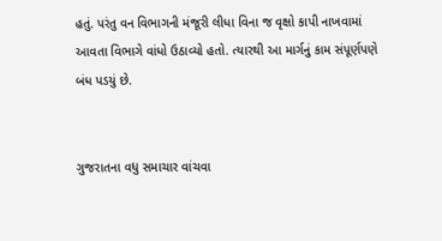હતું. પરંતુ વન વિભાગની મંજૂરી લીધા વિના જ વૃક્ષો કાપી નાખવામાં આવતા વિભાગે વાંધો ઉઠાવ્યો હતો. ત્યારથી આ માર્ગનું કામ સંપૂર્ણપણે બંધ પડયું છે.


ગુજરાતના વધુ સમાચાર વાંચવા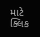માટે ક્લિક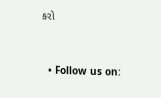કરો


  • Follow us on: